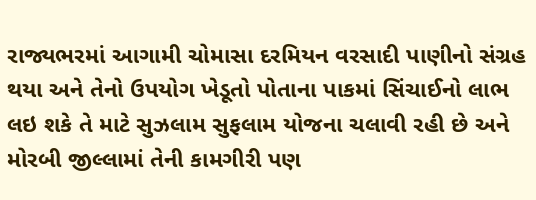રાજ્યભરમાં આગામી ચોમાસા દરમિયન વરસાદી પાણીનો સંગ્રહ થયા અને તેનો ઉપયોગ ખેડૂતો પોતાના પાકમાં સિંચાઈનો લાભ લઇ શકે તે માટે સુઝલામ સુફલામ યોજના ચલાવી રહી છે અને મોરબી જીલ્લામાં તેની કામગીરી પણ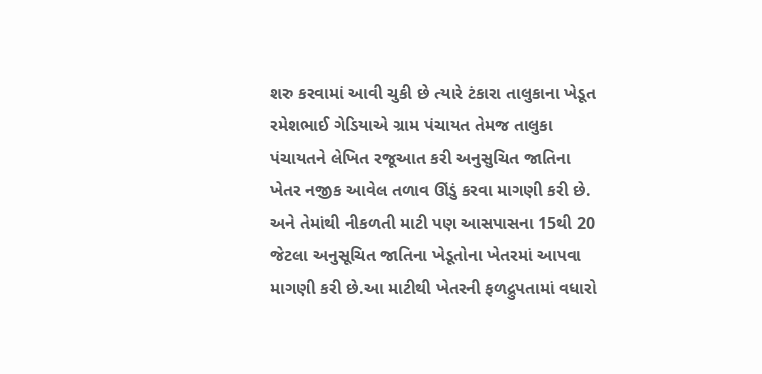શરુ કરવામાં આવી ચુકી છે ત્યારે ટંકારા તાલુકાના ખેડૂત રમેશભાઈ ગેડિયાએ ગ્રામ પંચાયત તેમજ તાલુકા પંચાયતને લેખિત રજૂઆત કરી અનુસુચિત જાતિના ખેતર નજીક આવેલ તળાવ ઊંડું કરવા માગણી કરી છે. અને તેમાંથી નીકળતી માટી પણ આસપાસના 15થી 20 જેટલા અનુસૂચિત જાતિના ખેડૂતોના ખેતરમાં આપવા માગણી કરી છે.આ માટીથી ખેતરની ફળદ્રુપતામાં વધારો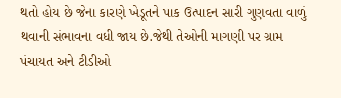થતો હોય છે જેના કારણે ખેડૂતને પાક ઉત્પાદન સારી ગુણવતા વાળું થવાની સંભાવના વધી જાય છે.જેથી તેઓની માગણી પર ગ્રામ પંચાયત અને ટીડીઓ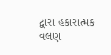દ્વારા હકારાત્મક વલણ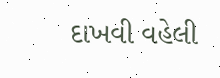દાખવી વહેલી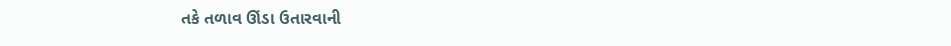તકે તળાવ ઊંડા ઉતારવાની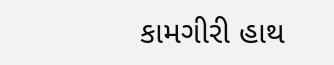કામગીરી હાથ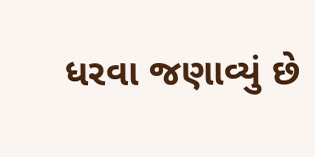ધરવા જણાવ્યું છે